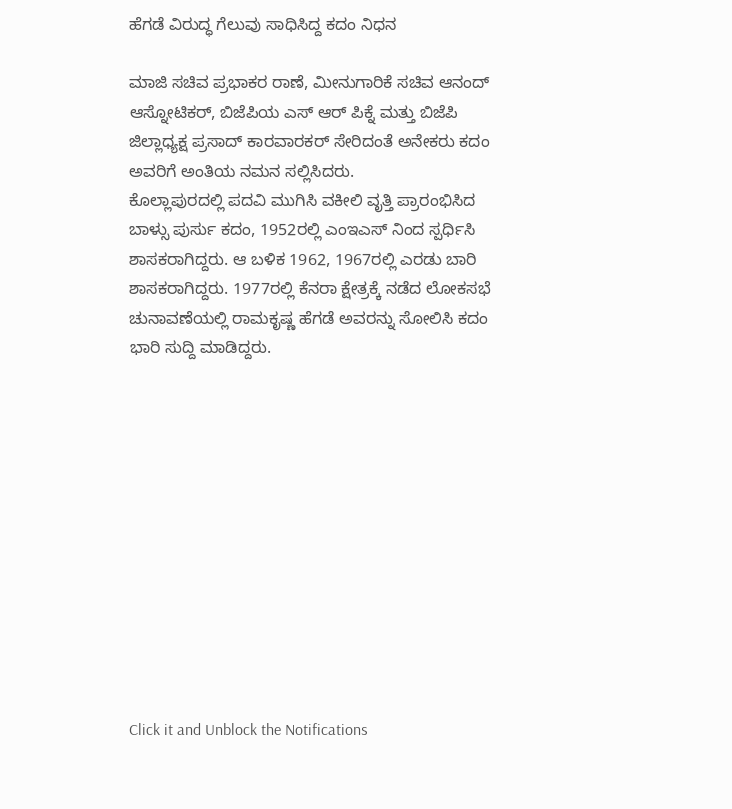ಹೆಗಡೆ ವಿರುದ್ಧ ಗೆಲುವು ಸಾಧಿಸಿದ್ದ ಕದಂ ನಿಧನ

ಮಾಜಿ ಸಚಿವ ಪ್ರಭಾಕರ ರಾಣೆ, ಮೀನುಗಾರಿಕೆ ಸಚಿವ ಆನಂದ್ ಆಸ್ನೋಟಿಕರ್, ಬಿಜೆಪಿಯ ಎಸ್ ಆರ್ ಪಿಕ್ನೆ ಮತ್ತು ಬಿಜೆಪಿ ಜಿಲ್ಲಾಧ್ಯಕ್ಷ ಪ್ರಸಾದ್ ಕಾರವಾರಕರ್ ಸೇರಿದಂತೆ ಅನೇಕರು ಕದಂ ಅವರಿಗೆ ಅಂತಿಯ ನಮನ ಸಲ್ಲಿಸಿದರು.
ಕೊಲ್ಲಾಪುರದಲ್ಲಿ ಪದವಿ ಮುಗಿಸಿ ವಕೀಲಿ ವೃತ್ತಿ ಪ್ರಾರಂಭಿಸಿದ ಬಾಳ್ಸು ಪುರ್ಸು ಕದಂ, 1952ರಲ್ಲಿ ಎಂಇಎಸ್ ನಿಂದ ಸ್ಪರ್ಧಿಸಿ ಶಾಸಕರಾಗಿದ್ದರು. ಆ ಬಳಿಕ 1962, 1967ರಲ್ಲಿ ಎರಡು ಬಾರಿ ಶಾಸಕರಾಗಿದ್ದರು. 1977ರಲ್ಲಿ ಕೆನರಾ ಕ್ಷೇತ್ರಕ್ಕೆ ನಡೆದ ಲೋಕಸಭೆ ಚುನಾವಣೆಯಲ್ಲಿ ರಾಮಕೃಷ್ಣ ಹೆಗಡೆ ಅವರನ್ನು ಸೋಲಿಸಿ ಕದಂ ಭಾರಿ ಸುದ್ದಿ ಮಾಡಿದ್ದರು.












Click it and Unblock the Notifications